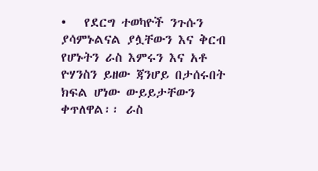•   የደርግ ተወካዮች ንጉሱን ያሳምኑልናል ያሏቸውን እና ቅርብ የሆኑትን ራስ እምሩን እና አቶ ዮሃንስን ይዘው ጃንሆይ በታሰሩበት ክፍል ሆነው ውይይታቸውን ቀጥለዋል፡፡ ራስ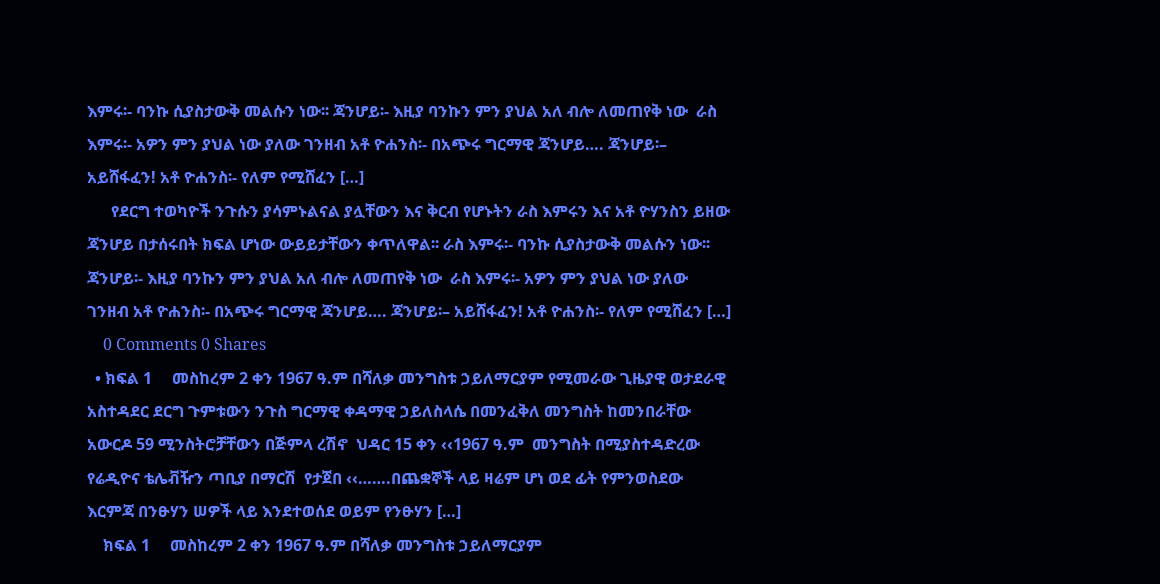እምሩ፡- ባንኩ ሲያስታውቅ መልሱን ነው፡፡ ጃንሆይ፡- እዚያ ባንኩን ምን ያህል አለ ብሎ ለመጠየቅ ነው  ራስ እምሩ፡- አዎን ምን ያህል ነው ያለው ገንዘብ አቶ ዮሐንስ፡- በአጭሩ ግርማዊ ጃንሆይ…. ጃንሆይ፡– አይሸፋፈን! አቶ ዮሐንስ፡- የለም የሚሸፈን […]
      የደርግ ተወካዮች ንጉሱን ያሳምኑልናል ያሏቸውን እና ቅርብ የሆኑትን ራስ እምሩን እና አቶ ዮሃንስን ይዘው ጃንሆይ በታሰሩበት ክፍል ሆነው ውይይታቸውን ቀጥለዋል፡፡ ራስ እምሩ፡- ባንኩ ሲያስታውቅ መልሱን ነው፡፡ ጃንሆይ፡- እዚያ ባንኩን ምን ያህል አለ ብሎ ለመጠየቅ ነው  ራስ እምሩ፡- አዎን ምን ያህል ነው ያለው ገንዘብ አቶ ዮሐንስ፡- በአጭሩ ግርማዊ ጃንሆይ…. ጃንሆይ፡– አይሸፋፈን! አቶ ዮሐንስ፡- የለም የሚሸፈን […]
    0 Comments 0 Shares
  • ክፍል 1     መስከረም 2 ቀን 1967 ዓ.ም በሻለቃ መንግስቱ ኃይለማርያም የሚመራው ጊዜያዊ ወታደራዊ አስተዳደር ደርግ ጉምቱውን ንጉስ ግርማዊ ቀዳማዊ ኃይለስላሴ በመንፈቅለ መንግስት ከመንበራቸው አውርዶ 59 ሚንስትሮቻቸውን በጅምላ ረሽኖ  ህዳር 15 ቀን ‹‹1967 ዓ.ም  መንግስት በሚያስተዳድረው የሬዲዮና ቴሌቭዥን ጣቢያ በማርሽ  የታጀበ ‹‹…….በጨቋኞች ላይ ዛሬም ሆነ ወደ ፊት የምንወስደው  እርምጃ በንፁሃን ሠዎች ላይ እንደተወሰደ ወይም የንፁሃን […]
    ክፍል 1     መስከረም 2 ቀን 1967 ዓ.ም በሻለቃ መንግስቱ ኃይለማርያም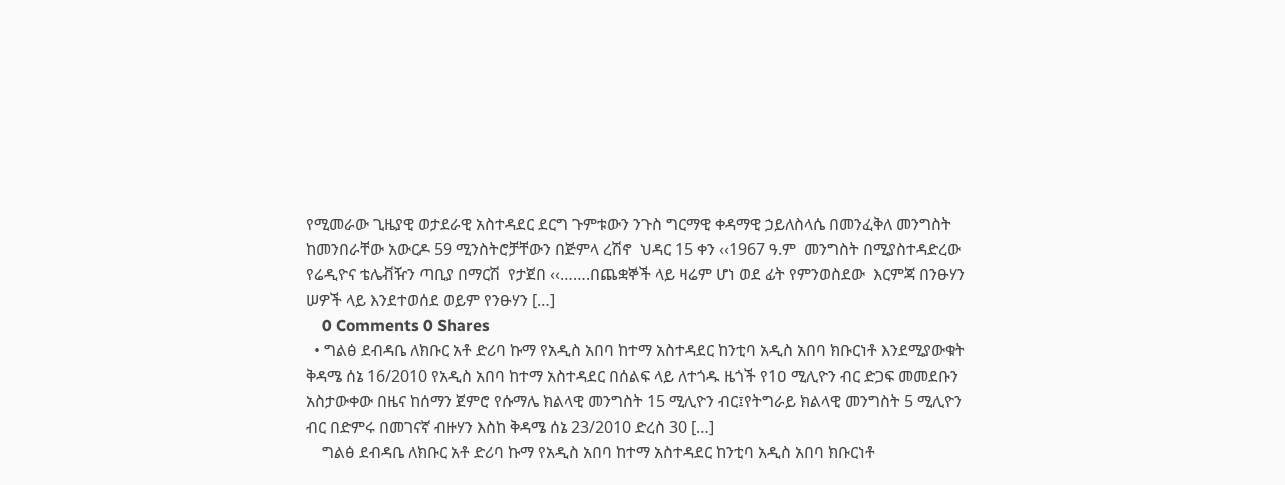የሚመራው ጊዜያዊ ወታደራዊ አስተዳደር ደርግ ጉምቱውን ንጉስ ግርማዊ ቀዳማዊ ኃይለስላሴ በመንፈቅለ መንግስት ከመንበራቸው አውርዶ 59 ሚንስትሮቻቸውን በጅምላ ረሽኖ  ህዳር 15 ቀን ‹‹1967 ዓ.ም  መንግስት በሚያስተዳድረው የሬዲዮና ቴሌቭዥን ጣቢያ በማርሽ  የታጀበ ‹‹…….በጨቋኞች ላይ ዛሬም ሆነ ወደ ፊት የምንወስደው  እርምጃ በንፁሃን ሠዎች ላይ እንደተወሰደ ወይም የንፁሃን […]
    0 Comments 0 Shares
  • ግልፅ ደብዳቤ ለክቡር አቶ ድሪባ ኩማ የአዲስ አበባ ከተማ አስተዳደር ከንቲባ አዲስ አበባ ክቡርነቶ እንደሚያውቁት ቅዳሜ ሰኔ 16/2010 የአዲስ አበባ ከተማ አስተዳደር በሰልፍ ላይ ለተጎዱ ዜጎች የ1ዐ ሚሊዮን ብር ድጋፍ መመደቡን አስታውቀው በዜና ከሰማን ጀምሮ የሱማሌ ክልላዊ መንግስት 15 ሚሊዮን ብር፤የትግራይ ክልላዊ መንግስት 5 ሚሊዮን ብር በድምሩ በመገናኛ ብዙሃን እስከ ቅዳሜ ሰኔ 23/2010 ድረስ 30 […]
    ግልፅ ደብዳቤ ለክቡር አቶ ድሪባ ኩማ የአዲስ አበባ ከተማ አስተዳደር ከንቲባ አዲስ አበባ ክቡርነቶ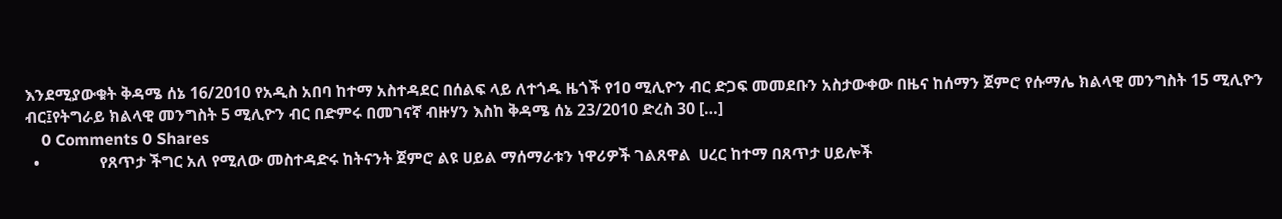እንደሚያውቁት ቅዳሜ ሰኔ 16/2010 የአዲስ አበባ ከተማ አስተዳደር በሰልፍ ላይ ለተጎዱ ዜጎች የ1ዐ ሚሊዮን ብር ድጋፍ መመደቡን አስታውቀው በዜና ከሰማን ጀምሮ የሱማሌ ክልላዊ መንግስት 15 ሚሊዮን ብር፤የትግራይ ክልላዊ መንግስት 5 ሚሊዮን ብር በድምሩ በመገናኛ ብዙሃን እስከ ቅዳሜ ሰኔ 23/2010 ድረስ 30 […]
    0 Comments 0 Shares
  •               የጸጥታ ችግር አለ የሚለው መስተዳድሩ ከትናንት ጀምሮ ልዩ ሀይል ማሰማራቱን ነዋሪዎች ገልጸዋል  ሀረር ከተማ በጸጥታ ሀይሎች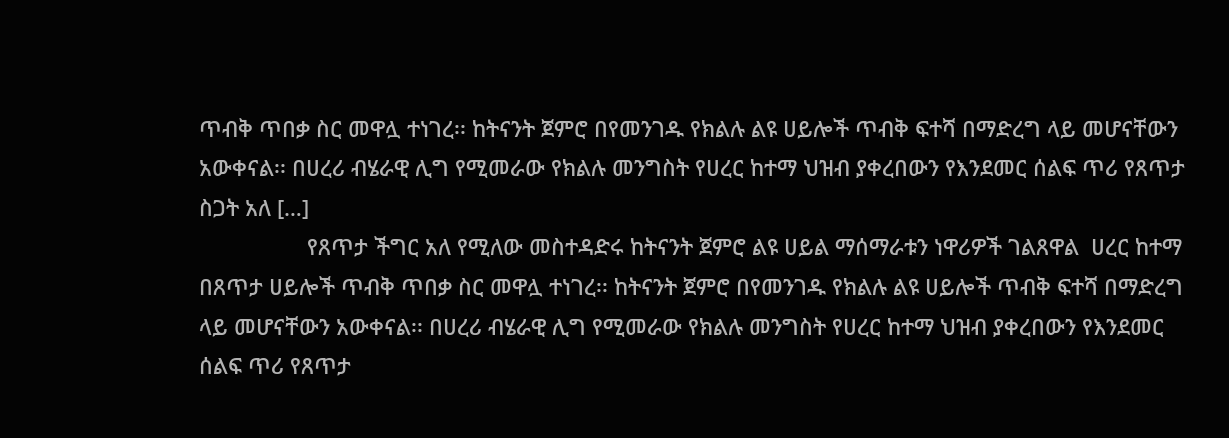ጥብቅ ጥበቃ ስር መዋሏ ተነገረ፡፡ ከትናንት ጀምሮ በየመንገዱ የክልሉ ልዩ ሀይሎች ጥብቅ ፍተሻ በማድረግ ላይ መሆናቸውን አውቀናል፡፡ በሀረሪ ብሄራዊ ሊግ የሚመራው የክልሉ መንግስት የሀረር ከተማ ህዝብ ያቀረበውን የእንደመር ሰልፍ ጥሪ የጸጥታ ስጋት አለ […]
                  የጸጥታ ችግር አለ የሚለው መስተዳድሩ ከትናንት ጀምሮ ልዩ ሀይል ማሰማራቱን ነዋሪዎች ገልጸዋል  ሀረር ከተማ በጸጥታ ሀይሎች ጥብቅ ጥበቃ ስር መዋሏ ተነገረ፡፡ ከትናንት ጀምሮ በየመንገዱ የክልሉ ልዩ ሀይሎች ጥብቅ ፍተሻ በማድረግ ላይ መሆናቸውን አውቀናል፡፡ በሀረሪ ብሄራዊ ሊግ የሚመራው የክልሉ መንግስት የሀረር ከተማ ህዝብ ያቀረበውን የእንደመር ሰልፍ ጥሪ የጸጥታ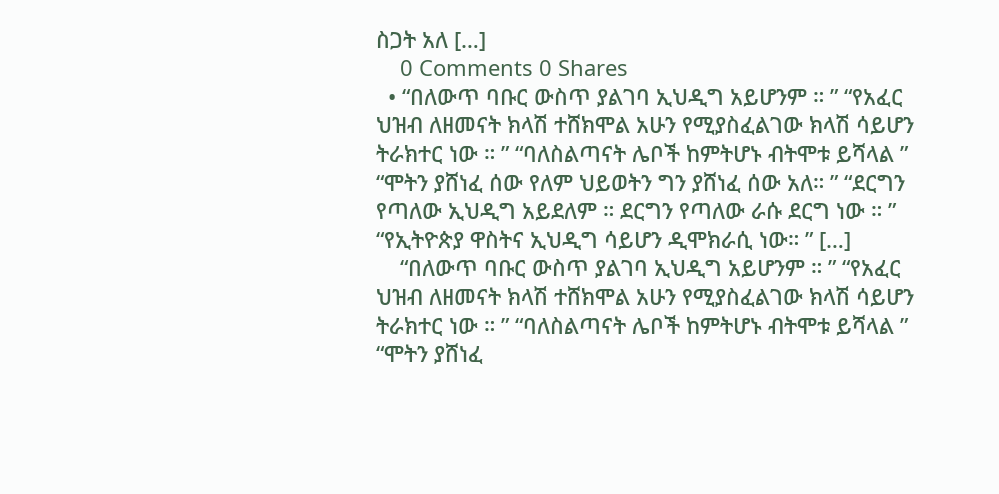ስጋት አለ […]
    0 Comments 0 Shares
  • “በለውጥ ባቡር ውስጥ ያልገባ ኢህዲግ አይሆንም ። ” “የአፈር ህዝብ ለዘመናት ክላሽ ተሸክሞል አሁን የሚያስፈልገው ክላሽ ሳይሆን ትራክተር ነው ። ” “ባለስልጣናት ሌቦች ከምትሆኑ ብትሞቱ ይሻላል ” “ሞትን ያሸነፈ ሰው የለም ህይወትን ግን ያሸነፈ ሰው አለ። ” “ደርግን የጣለው ኢህዲግ አይደለም ። ደርግን የጣለው ራሱ ደርግ ነው ። ” “የኢትዮጵያ ዋስትና ኢህዲግ ሳይሆን ዲሞክራሲ ነው። ” […]
    “በለውጥ ባቡር ውስጥ ያልገባ ኢህዲግ አይሆንም ። ” “የአፈር ህዝብ ለዘመናት ክላሽ ተሸክሞል አሁን የሚያስፈልገው ክላሽ ሳይሆን ትራክተር ነው ። ” “ባለስልጣናት ሌቦች ከምትሆኑ ብትሞቱ ይሻላል ” “ሞትን ያሸነፈ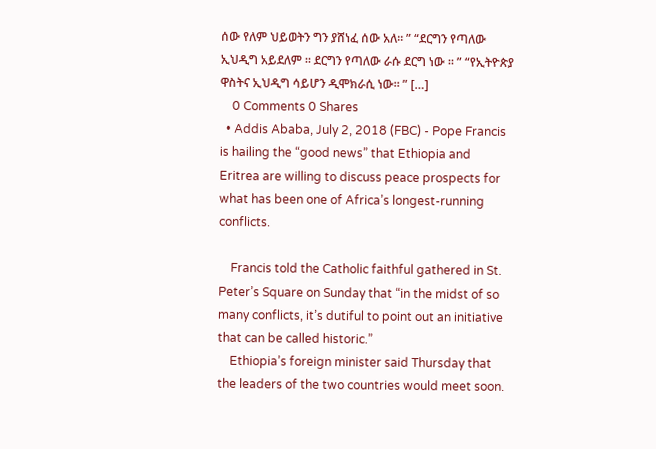ሰው የለም ህይወትን ግን ያሸነፈ ሰው አለ። ” “ደርግን የጣለው ኢህዲግ አይደለም ። ደርግን የጣለው ራሱ ደርግ ነው ። ” “የኢትዮጵያ ዋስትና ኢህዲግ ሳይሆን ዲሞክራሲ ነው። ” […]
    0 Comments 0 Shares
  • Addis Ababa, July 2, 2018 (FBC) - Pope Francis is hailing the “good news” that Ethiopia and Eritrea are willing to discuss peace prospects for what has been one of Africa’s longest-running conflicts.

    Francis told the Catholic faithful gathered in St. Peter’s Square on Sunday that “in the midst of so many conflicts, it’s dutiful to point out an initiative that can be called historic.”
    Ethiopia’s foreign minister said Thursday that the leaders of the two countries would meet soon.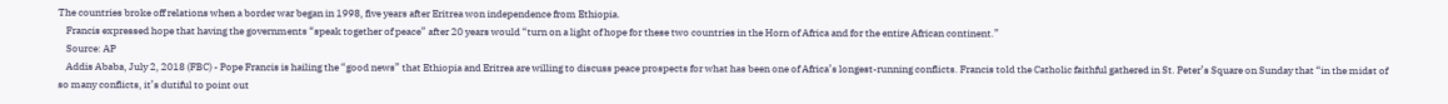The countries broke off relations when a border war began in 1998, five years after Eritrea won independence from Ethiopia.
    Francis expressed hope that having the governments “speak together of peace” after 20 years would “turn on a light of hope for these two countries in the Horn of Africa and for the entire African continent.”
    Source: AP
    Addis Ababa, July 2, 2018 (FBC) - Pope Francis is hailing the “good news” that Ethiopia and Eritrea are willing to discuss peace prospects for what has been one of Africa’s longest-running conflicts. Francis told the Catholic faithful gathered in St. Peter’s Square on Sunday that “in the midst of so many conflicts, it’s dutiful to point out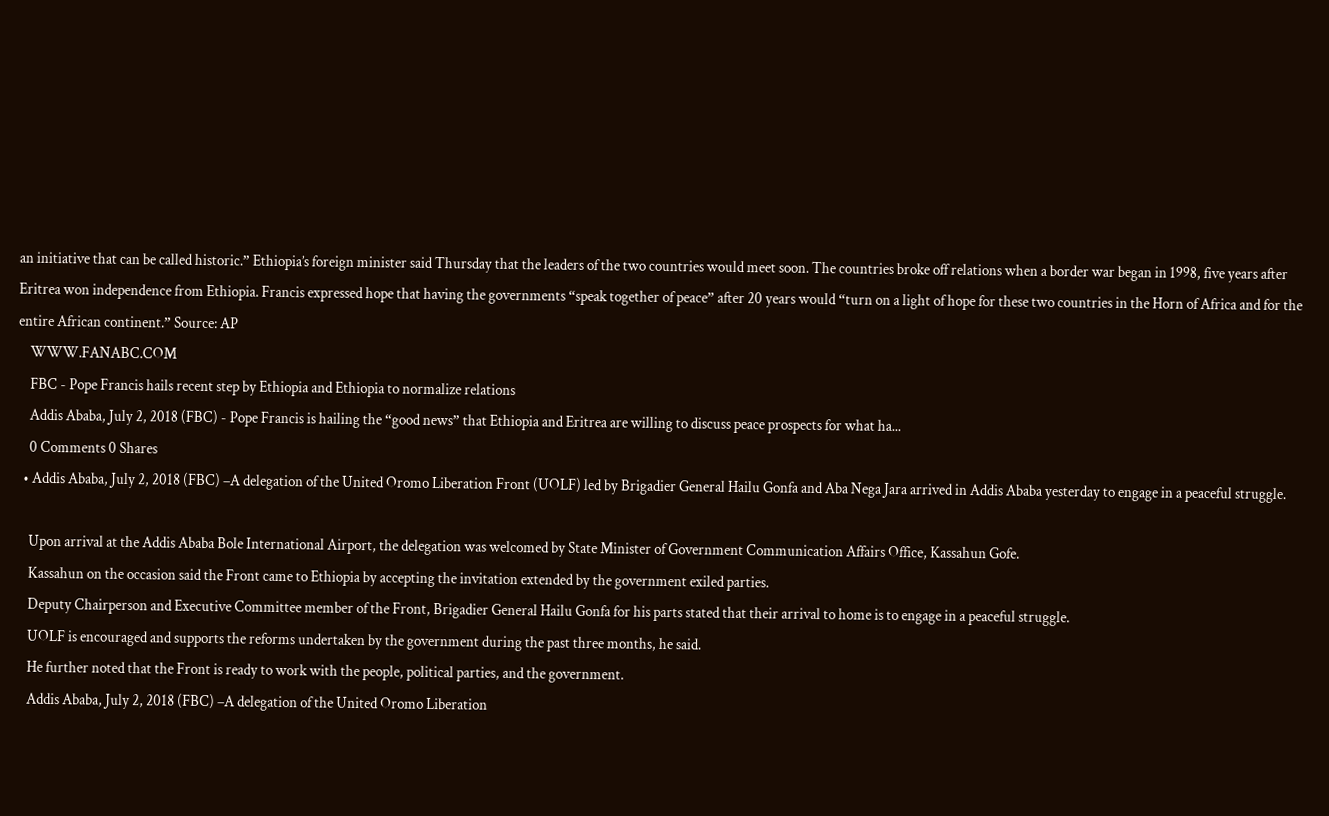an initiative that can be called historic.” Ethiopia’s foreign minister said Thursday that the leaders of the two countries would meet soon. The countries broke off relations when a border war began in 1998, five years after Eritrea won independence from Ethiopia. Francis expressed hope that having the governments “speak together of peace” after 20 years would “turn on a light of hope for these two countries in the Horn of Africa and for the entire African continent.” Source: AP
    WWW.FANABC.COM
    FBC - Pope Francis hails recent step by Ethiopia and Ethiopia to normalize relations
    Addis Ababa, July 2, 2018 (FBC) - Pope Francis is hailing the “good news” that Ethiopia and Eritrea are willing to discuss peace prospects for what ha...
    0 Comments 0 Shares
  • Addis Ababa, July 2, 2018 (FBC) –A delegation of the United Oromo Liberation Front (UOLF) led by Brigadier General Hailu Gonfa and Aba Nega Jara arrived in Addis Ababa yesterday to engage in a peaceful struggle.

    Upon arrival at the Addis Ababa Bole International Airport, the delegation was welcomed by State Minister of Government Communication Affairs Office, Kassahun Gofe.
    Kassahun on the occasion said the Front came to Ethiopia by accepting the invitation extended by the government exiled parties.
    Deputy Chairperson and Executive Committee member of the Front, Brigadier General Hailu Gonfa for his parts stated that their arrival to home is to engage in a peaceful struggle.
    UOLF is encouraged and supports the reforms undertaken by the government during the past three months, he said.
    He further noted that the Front is ready to work with the people, political parties, and the government.
    Addis Ababa, July 2, 2018 (FBC) –A delegation of the United Oromo Liberation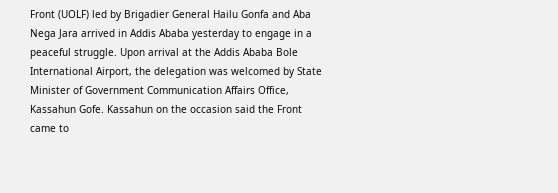Front (UOLF) led by Brigadier General Hailu Gonfa and Aba Nega Jara arrived in Addis Ababa yesterday to engage in a peaceful struggle. Upon arrival at the Addis Ababa Bole International Airport, the delegation was welcomed by State Minister of Government Communication Affairs Office, Kassahun Gofe. Kassahun on the occasion said the Front came to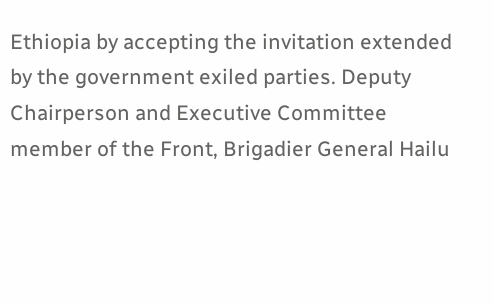Ethiopia by accepting the invitation extended by the government exiled parties. Deputy Chairperson and Executive Committee member of the Front, Brigadier General Hailu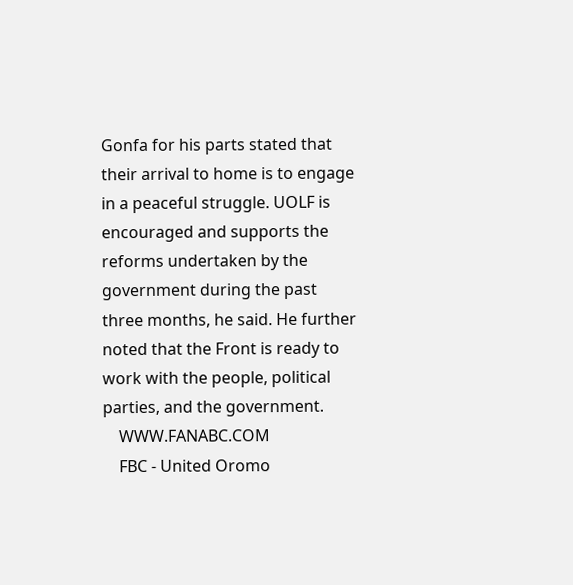Gonfa for his parts stated that their arrival to home is to engage in a peaceful struggle. UOLF is encouraged and supports the reforms undertaken by the government during the past three months, he said. He further noted that the Front is ready to work with the people, political parties, and the government.
    WWW.FANABC.COM
    FBC - United Oromo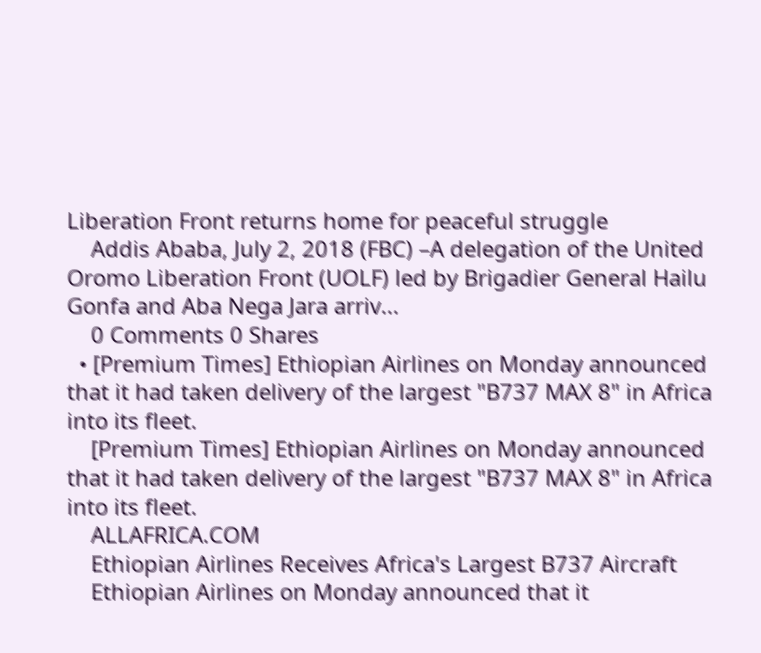Liberation Front returns home for peaceful struggle
    Addis Ababa, July 2, 2018 (FBC) –A delegation of the United Oromo Liberation Front (UOLF) led by Brigadier General Hailu Gonfa and Aba Nega Jara arriv...
    0 Comments 0 Shares
  • [Premium Times] Ethiopian Airlines on Monday announced that it had taken delivery of the largest "B737 MAX 8" in Africa into its fleet.
    [Premium Times] Ethiopian Airlines on Monday announced that it had taken delivery of the largest "B737 MAX 8" in Africa into its fleet.
    ALLAFRICA.COM
    Ethiopian Airlines Receives Africa's Largest B737 Aircraft
    Ethiopian Airlines on Monday announced that it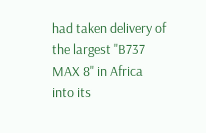had taken delivery of the largest "B737 MAX 8" in Africa into its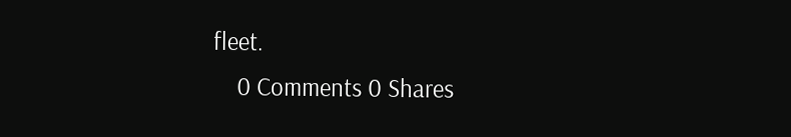fleet.
    0 Comments 0 Shares